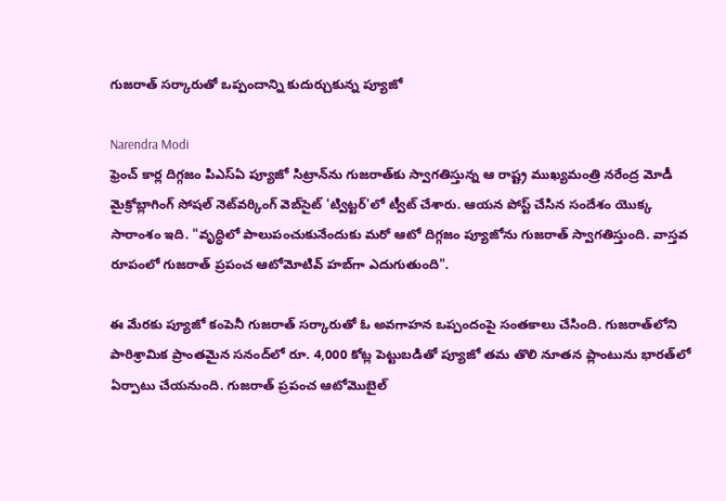గుజరాత్ సర్కారుతో ఒప్పందాన్ని కుదుర్చుకున్న ప్యూజో

Narendra Modi
ఫ్రెంచ్ కార్ల దిగ్గజం పిఎస్‌ఏ ప్యూజో సిట్రాన్‌ను గుజరాత్‌కు స్వాగతిస్తున్న ఆ రాష్ట్ర ముఖ్యమంత్రి నరేంద్ర మోడీ మైక్రోబ్లాగింగ్ సోషల్ నెట్‌వర్కింగ్ వెబ్‌సైట్ 'ట్విట్టర్'లో ట్వీట్ చేశారు. ఆయన పోస్ట్ చేసిన సందేశం యొక్క సారాంశం ఇది. "వృద్ధిలో పాలుపంచుకునేందుకు మరో ఆటో దిగ్గజం ప్యూజోను గుజరాత్ స్వాగతిస్తుంది. వాస్తవ రూపంలో గుజరాత్ ప్రపంచ ఆటోమోటివ్ హబ్‌గా ఎదుగుతుంది".

ఈ మేరకు ప్యూజో కంపెనీ గుజరాత్ సర్కారుతో ఓ అవగాహన ఒప్పందంపై సంతకాలు చేసింది. గుజరాత్‌లోని పారిశ్రామిక ప్రాంతమైన సనంద్‌లో రూ. 4,000 కోట్ల పెట్టుబడితో ప్యూజో తమ తొలి నూతన ప్లాంటును భారత్‌లో ఏర్పాటు చేయనుంది. గుజరాత్ ప్రపంచ ఆటోమొబైల్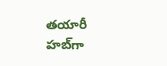తయారీ హబ్‌గా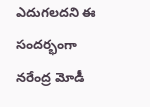ఎదుగలదని ఈ సందర్భంగా నరేంద్ర మోడీ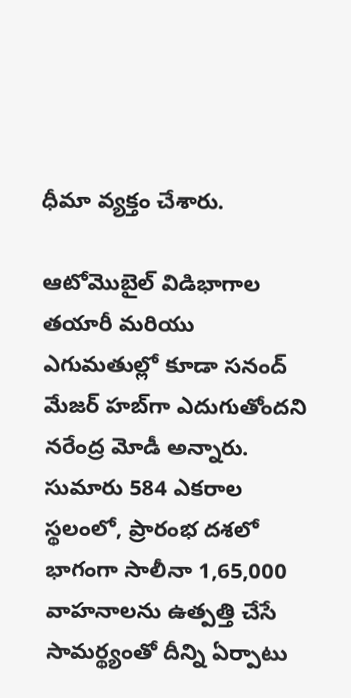ధీమా వ్యక్తం చేశారు.

ఆటోమొబైల్ విడిభాగాల తయారీ మరియు ఎగుమతుల్లో కూడా సనంద్ మేజర్ హబ్‌గా ఎదుగుతోందని నరేంద్ర మోడీ అన్నారు. సుమారు 584 ఎకరాల స్థలంలో, ప్రారంభ దశలో భాగంగా సాలీనా 1,65,000 వాహనాలను ఉత్పత్తి చేసే సామర్థ్యంతో దీన్ని ఏర్పాటు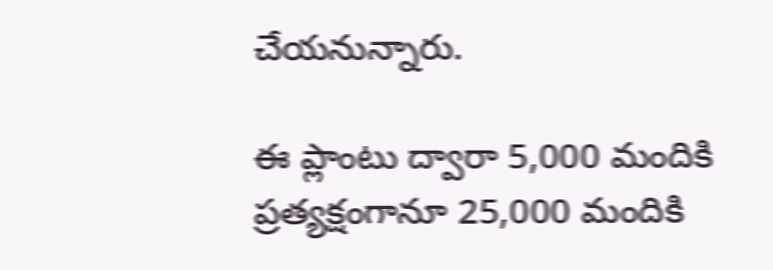చేయనున్నారు.

ఈ ప్లాంటు ద్వారా 5,000 మందికి ప్రత్యక్షంగానూ 25,000 మందికి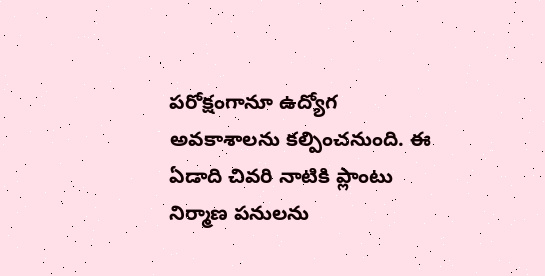పరోక్షంగానూ ఉద్యోగ అవకాశాలను కల్పించనుంది. ఈ ఏడాది చివరి నాటికి ప్లాంటు నిర్మాణ పనులను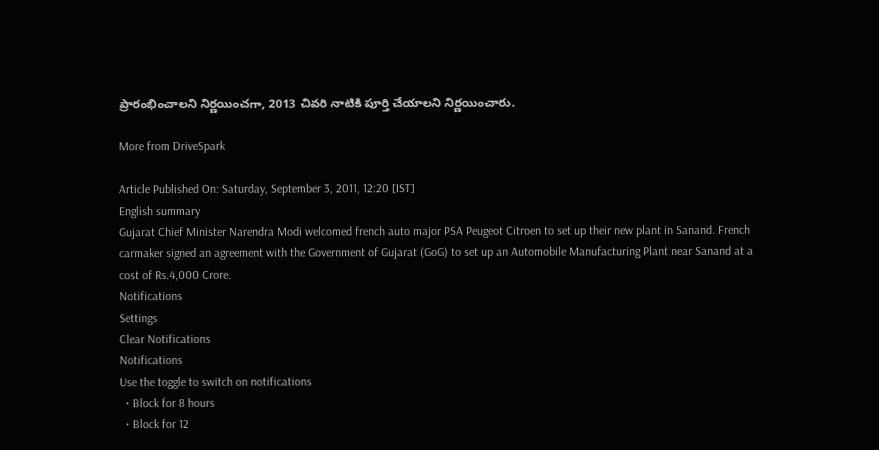ప్రారంభించాలని నిర్ణయించగా, 2013 చివరి నాటికి పూర్తి చేయాలని నిర్ణయించారు.

More from DriveSpark

Article Published On: Saturday, September 3, 2011, 12:20 [IST]
English summary
Gujarat Chief Minister Narendra Modi welcomed french auto major PSA Peugeot Citroen to set up their new plant in Sanand. French carmaker signed an agreement with the Government of Gujarat (GoG) to set up an Automobile Manufacturing Plant near Sanand at a cost of Rs.4,000 Crore.
Notifications
Settings
Clear Notifications
Notifications
Use the toggle to switch on notifications
  • Block for 8 hours
  • Block for 12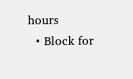hours
  • Block for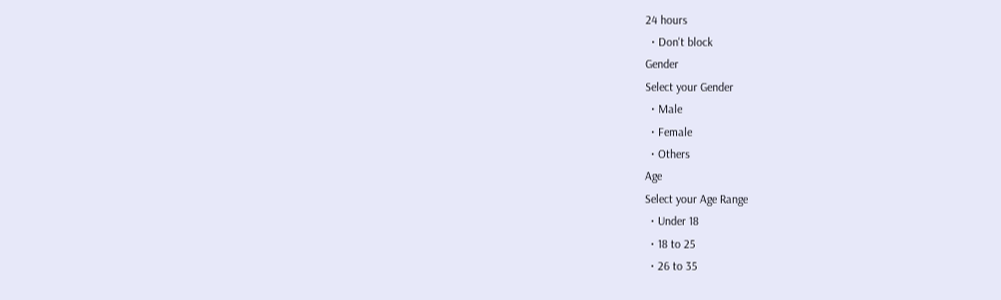24 hours
  • Don't block
Gender
Select your Gender
  • Male
  • Female
  • Others
Age
Select your Age Range
  • Under 18
  • 18 to 25
  • 26 to 35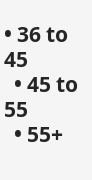• 36 to 45
  • 45 to 55
  • 55+